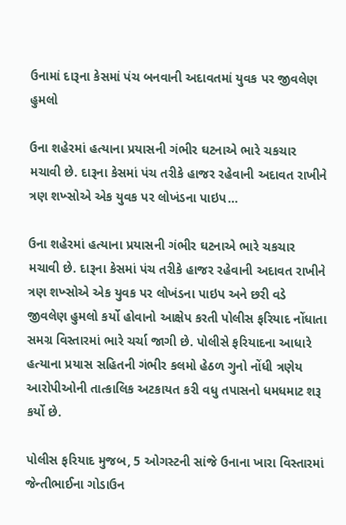ઉનામાં દારૂના કેસમાં પંચ બનવાની અદાવતમાં યુવક પર જીવલેણ હુમલો

ઉના શહેરમાં હત્યાના પ્રયાસની ગંભીર ઘટનાએ ભારે ચકચાર મચાવી છે. દારૂના કેસમાં પંચ તરીકે હાજર રહેવાની અદાવત રાખીને ત્રણ શખ્સોએ એક યુવક પર લોખંડના પાઇપ…

ઉના શહેરમાં હત્યાના પ્રયાસની ગંભીર ઘટનાએ ભારે ચકચાર મચાવી છે. દારૂના કેસમાં પંચ તરીકે હાજર રહેવાની અદાવત રાખીને ત્રણ શખ્સોએ એક યુવક પર લોખંડના પાઇપ અને છરી વડે જીવલેણ હુમલો કર્યો હોવાનો આક્ષેપ કરતી પોલીસ ફરિયાદ નોંધાતા સમગ્ર વિસ્તારમાં ભારે ચર્ચા જાગી છે. પોલીસે ફરિયાદના આધારે હત્યાના પ્રયાસ સહિતની ગંભીર કલમો હેઠળ ગુનો નોંધી ત્રણેય આરોપીઓની તાત્કાલિક અટકાયત કરી વધુ તપાસનો ધમધમાટ શરૂ કર્યો છે.

પોલીસ ફરિયાદ મુજબ, 5 ઓગસ્ટની સાંજે ઉનાના ખારા વિસ્તારમાં જેન્તીભાઈના ગોડાઉન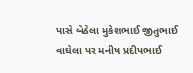પાસે બેઠેલા મુકેશભાઈ જીતુભાઈ વાઘેલા પર મનીષ પ્રદીપભાઈ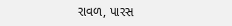રાવળ, પારસ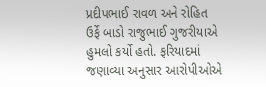પ્રદીપભાઈ રાવળ અને રોહિત ઉર્ફે બાડો રાજુભાઈ ગુજરીયાએ હુમલો કર્યો હતો. ફરિયાદમાં જણાવ્યા અનુસાર આરોપીઓએ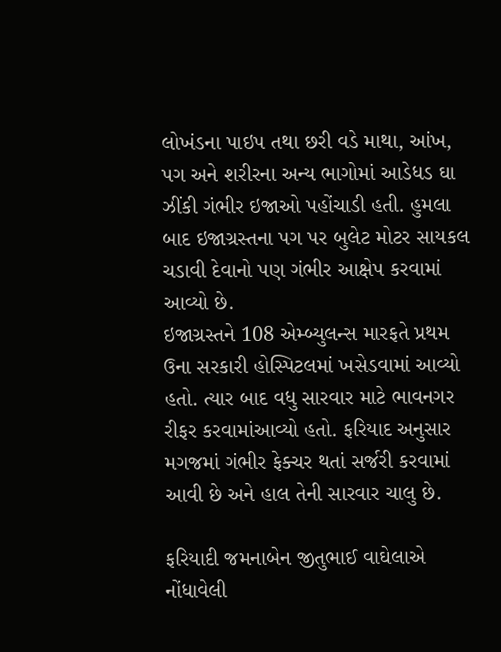લોખંડના પાઇપ તથા છરી વડે માથા, આંખ, પગ અને શરીરના અન્ય ભાગોમાં આડેધડ ઘા ઝીંકી ગંભીર ઇજાઓ પહોંચાડી હતી. હુમલા બાદ ઇજાગ્રસ્તના પગ પર બુલેટ મોટર સાયકલ ચડાવી દેવાનો પણ ગંભીર આક્ષેપ કરવામાં આવ્યો છે.
ઇજાગ્રસ્તને 108 એમ્બ્યુલન્સ મારફતે પ્રથમ ઉના સરકારી હોસ્પિટલમાં ખસેડવામાં આવ્યો હતો. ત્યાર બાદ વધુ સારવાર માટે ભાવનગર રીફર કરવામાંઆવ્યો હતો. ફરિયાદ અનુસાર મગજમાં ગંભીર ફેક્ચર થતાં સર્જરી કરવામાં આવી છે અને હાલ તેની સારવાર ચાલુ છે.

ફરિયાદી જમનાબેન જીતુભાઈ વાઘેલાએ નોંધાવેલી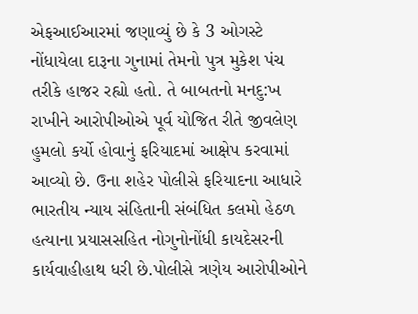એફઆઈઆરમાં જણાવ્યું છે કે 3 ઓગસ્ટે નોંધાયેલા દારૂના ગુનામાં તેમનો પુત્ર મુકેશ પંચ તરીકે હાજર રહ્યો હતો. તે બાબતનો મનદુ:ખ રાખીને આરોપીઓએ પૂર્વ યોજિત રીતે જીવલેણ હુમલો કર્યો હોવાનું ફરિયાદમાં આક્ષેપ કરવામાં આવ્યો છે. ઉના શહેર પોલીસે ફરિયાદના આધારે ભારતીય ન્યાય સંહિતાની સંબંધિત કલમો હેઠળ હત્યાના પ્રયાસસહિત નોગુનોનોંધી કાયદેસરની કાર્યવાહીહાથ ધરી છે.પોલીસે ત્રણેય આરોપીઓને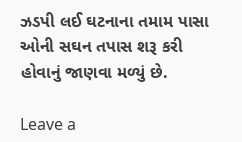ઝડપી લઈ ઘટનાના તમામ પાસા ઓની સઘન તપાસ શરૂ કરી હોવાનું જાણવા મળ્યું છે.

Leave a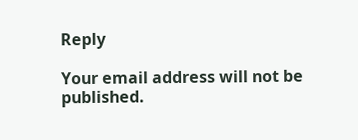Reply

Your email address will not be published.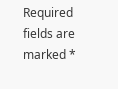Required fields are marked *